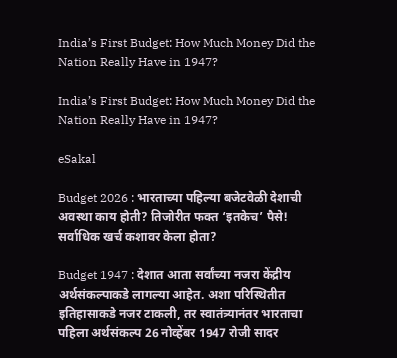India’s First Budget: How Much Money Did the Nation Really Have in 1947?

India’s First Budget: How Much Money Did the Nation Really Have in 1947?

eSakal

Budget 2026 : भारताच्या पहिल्या बजेटवेळी देशाची अवस्था काय होती? तिजोरीत फक्त ‘इतकेच’ पैसे! सर्वाधिक खर्च कशावर केला होता?

Budget 1947 : देशात आता सर्वांच्या नजरा केंद्रीय अर्थसंकल्पाकडे लागल्या आहेत. अशा परिस्थितीत इतिहासाकडे नजर टाकली, तर स्वातंत्र्यानंतर भारताचा पहिला अर्थसंकल्प 26 नोव्हेंबर 1947 रोजी सादर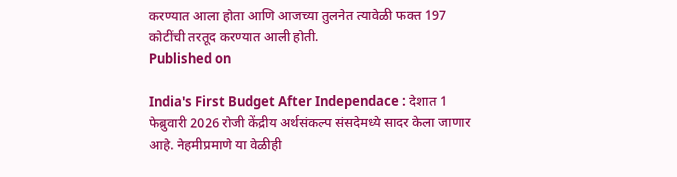करण्यात आला होता आणि आजच्या तुलनेत त्यावेळी फक्त 197 कोटींची तरतूद करण्यात आली होती.
Published on

India's First Budget After Independace : देशात 1 फेब्रुवारी 2026 रोजी केंद्रीय अर्थसंकल्प संसदेमध्ये सादर केला जाणार आहे. नेहमीप्रमाणे या वेळीही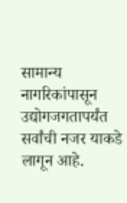सामान्य नागरिकांपासून उद्योगजगतापर्यंत सर्वांची नजर याकडे लागून आहे.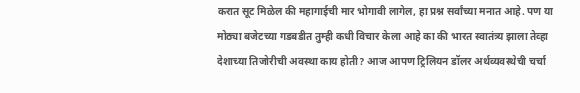करात सूट मिळेल की महागाईची मार भोगावी लागेल, हा प्रश्न सर्वांच्या मनात आहे. पण या मोठ्या बजेटच्या गडबडीत तुम्ही कधी विचार केला आहे का की भारत स्वातंत्र्य झाला तेव्हा देशाच्या तिजोरीची अवस्था काय होती? आज आपण ट्रिलियन डॉलर अर्थव्यवस्थेची चर्चा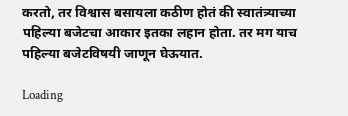करतो, तर विश्वास बसायला कठीण होतं की स्वातंत्र्याच्या पहिल्या बजेटचा आकार इतका लहान होता. तर मग याच पहिल्या बजेटविषयी जाणून घेऊयात.

Loading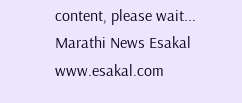content, please wait...
Marathi News Esakal
www.esakal.com